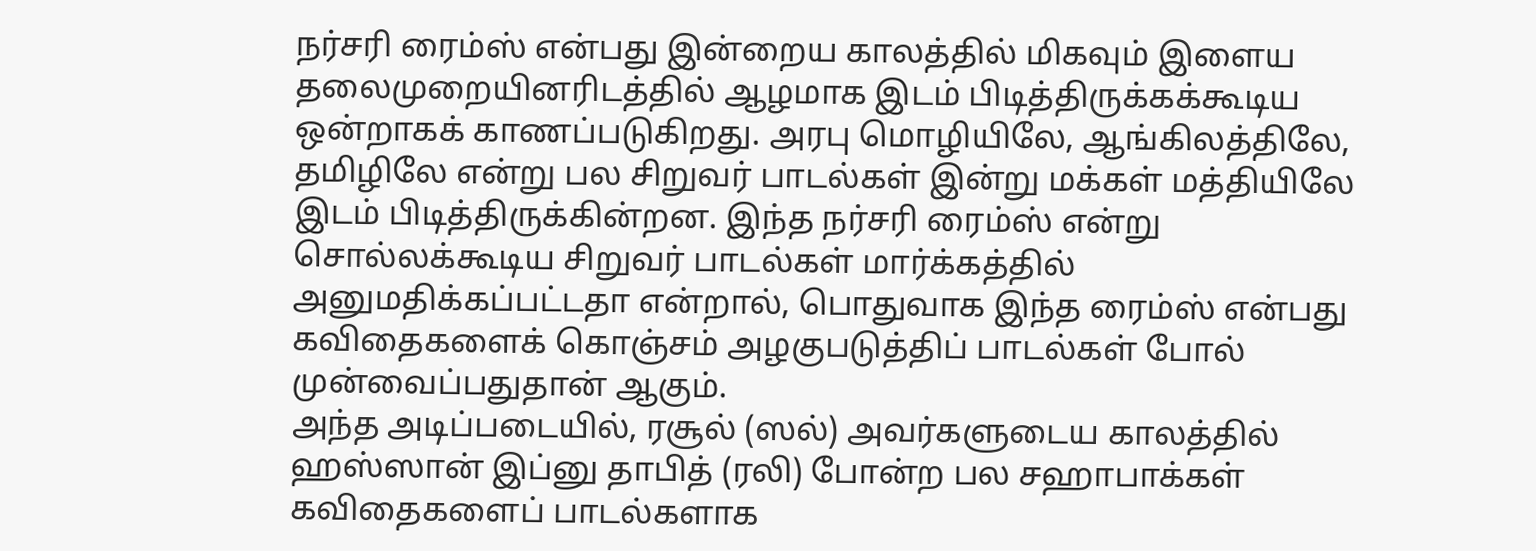நர்சரி ரைம்ஸ் என்பது இன்றைய காலத்தில் மிகவும் இளைய தலைமுறையினரிடத்தில் ஆழமாக இடம் பிடித்திருக்கக்கூடிய ஒன்றாகக் காணப்படுகிறது. அரபு மொழியிலே, ஆங்கிலத்திலே, தமிழிலே என்று பல சிறுவர் பாடல்கள் இன்று மக்கள் மத்தியிலே இடம் பிடித்திருக்கின்றன. இந்த நர்சரி ரைம்ஸ் என்று சொல்லக்கூடிய சிறுவர் பாடல்கள் மார்க்கத்தில் அனுமதிக்கப்பட்டதா என்றால், பொதுவாக இந்த ரைம்ஸ் என்பது கவிதைகளைக் கொஞ்சம் அழகுபடுத்திப் பாடல்கள் போல் முன்வைப்பதுதான் ஆகும்.
அந்த அடிப்படையில், ரசூல் (ஸல்) அவர்களுடைய காலத்தில் ஹஸ்ஸான் இப்னு தாபித் (ரலி) போன்ற பல சஹாபாக்கள் கவிதைகளைப் பாடல்களாக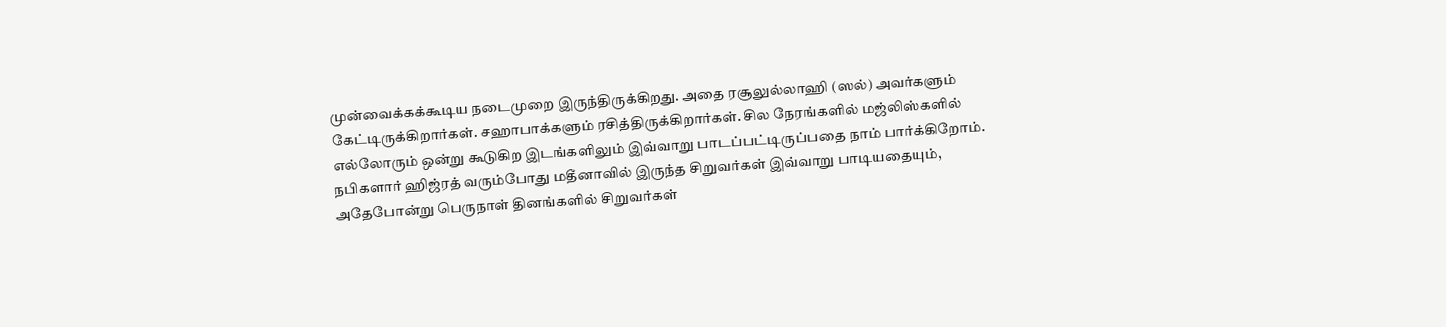முன்வைக்கக்கூடிய நடைமுறை இருந்திருக்கிறது. அதை ரசூலுல்லாஹி (ஸல்) அவர்களும் கேட்டிருக்கிறார்கள். சஹாபாக்களும் ரசித்திருக்கிறார்கள். சில நேரங்களில் மஜ்லிஸ்களில் எல்லோரும் ஒன்று கூடுகிற இடங்களிலும் இவ்வாறு பாடப்பட்டிருப்பதை நாம் பார்க்கிறோம். நபிகளார் ஹிஜ்ரத் வரும்போது மதீனாவில் இருந்த சிறுவர்கள் இவ்வாறு பாடியதையும், அதேபோன்று பெருநாள் தினங்களில் சிறுவர்கள்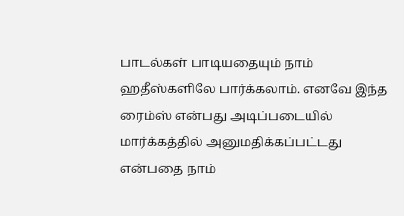பாடல்கள் பாடியதையும் நாம் ஹதீஸ்களிலே பார்க்கலாம். எனவே இந்த ரைம்ஸ் என்பது அடிப்படையில் மார்க்கத்தில் அனுமதிக்கப்பட்டது என்பதை நாம்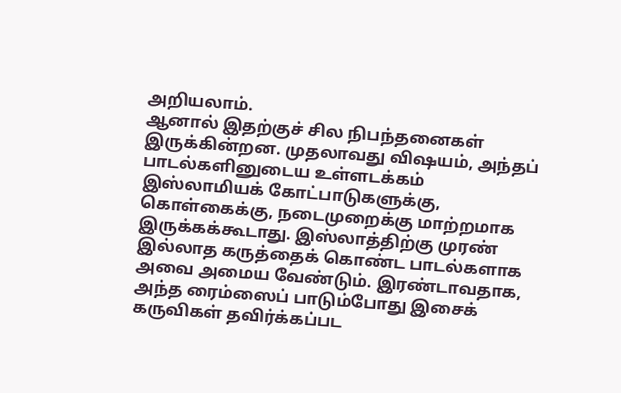அறியலாம்.
ஆனால் இதற்குச் சில நிபந்தனைகள் இருக்கின்றன. முதலாவது விஷயம், அந்தப் பாடல்களினுடைய உள்ளடக்கம் இஸ்லாமியக் கோட்பாடுகளுக்கு, கொள்கைக்கு, நடைமுறைக்கு மாற்றமாக இருக்கக்கூடாது. இஸ்லாத்திற்கு முரண் இல்லாத கருத்தைக் கொண்ட பாடல்களாக அவை அமைய வேண்டும். இரண்டாவதாக, அந்த ரைம்ஸைப் பாடும்போது இசைக் கருவிகள் தவிர்க்கப்பட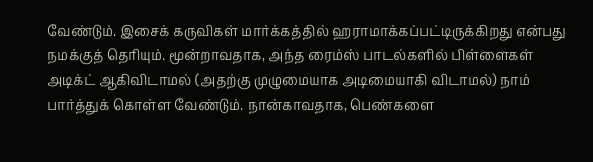வேண்டும். இசைக் கருவிகள் மார்க்கத்தில் ஹராமாக்கப்பட்டிருக்கிறது என்பது நமக்குத் தெரியும். மூன்றாவதாக, அந்த ரைம்ஸ் பாடல்களில் பிள்ளைகள் அடிக்ட் ஆகிவிடாமல் (அதற்கு முழுமையாக அடிமையாகி விடாமல்) நாம் பார்த்துக் கொள்ள வேண்டும். நான்காவதாக, பெண்களை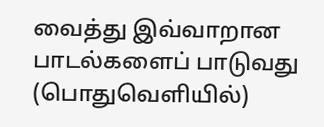வைத்து இவ்வாறான பாடல்களைப் பாடுவது (பொதுவெளியில்)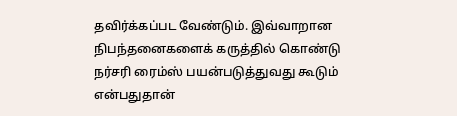தவிர்க்கப்பட வேண்டும். இவ்வாறான நிபந்தனைகளைக் கருத்தில் கொண்டு நர்சரி ரைம்ஸ் பயன்படுத்துவது கூடும் என்பதுதான்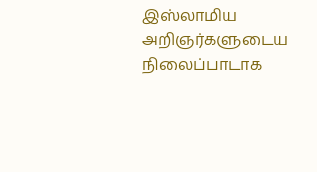இஸ்லாமிய அறிஞர்களுடைய நிலைப்பாடாக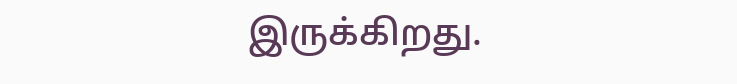இருக்கிறது.